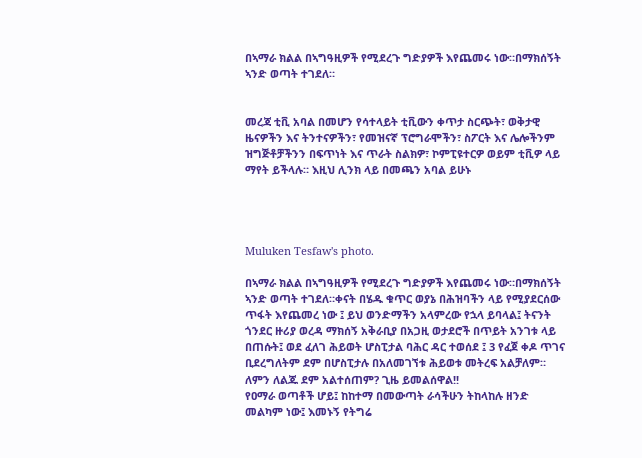በኣማራ ክልል በኣግዓዚዎች የሚደረጉ ግድያዎች እየጨመሩ ነው።በማክሰኝት ኣንድ ወጣት ተገደለ።


መረጃ ቲቪ አባል በመሆን የሳተላይት ቲቪውን ቀጥታ ስርጭት፣ ወቅታዊ ዜናዎችን እና ትንተናዎችን፣ የመዝናኛ ፕሮግራሞችን፣ ስፖርት እና ሌሎችንም ዝግጅቶቻችንን በፍጥነት እና ጥራት ስልክዎ፣ ኮምፒዩተርዎ ወይም ቲቪዎ ላይ ማየት ይችላሉ። እዚህ ሊንክ ላይ በመጫን አባል ይሁኑ




Muluken Tesfaw's photo.

በኣማራ ክልል በኣግዓዚዎች የሚደረጉ ግድያዎች እየጨመሩ ነው።በማክሰኝት ኣንድ ወጣት ተገደለ።ቀናት በሄዱ ቁጥር ወያኔ በሕዝባችን ላይ የሚያደርሰው ጥፋት እየጨመረ ነው ፤ ይህ ወንድማችን አላምረው የኋላ ይባላል፤ ትናንት ጎንደር ዙሪያ ወረዳ ማክሰኝ አቅራቢያ በአጋዚ ወታደሮች በጥይት አንገቱ ላይ በጠሱት፤ ወደ ፈለገ ሕይወት ሆስፒታል ባሕር ዳር ተወሰደ ፤ 3 የፈጀ ቀዶ ጥገና ቢደረግለትም ደም በሆስፒታሉ በአለመገኘቱ ሕይወቱ መትረፍ አልቻለም። ለምን ለልጁ ደም አልተሰጠም? ጊዜ ይመልሰዋል!!
የዐማራ ወጣቶች ሆይ፤ ከከተማ በመውጣት ራሳችሁን ትከላከሉ ዘንድ መልካም ነው፤ እመኑኝ የትግሬ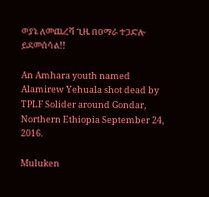ወያኔ ለመጨረሻ ጊዜ በዐማራ ተጋድሎ ይደመሰሳል!!

An Amhara youth named Alamirew Yehuala shot dead by TPLF Solider around Gondar, Northern Ethiopia September 24, 2016.

Muluken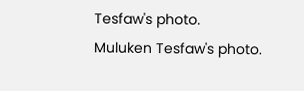Tesfaw's photo.
Muluken Tesfaw's photo.